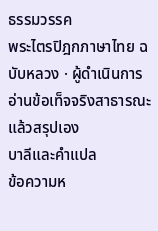ธรรมวรรค
พระไตรปิฎกภาษาไทย ฉบับหลวง · ผู้ดำเนินการอ่านข้อเท็จจริงสาธารณะแล้วสรุปเอง
บาลีและคำแปล
ข้อความห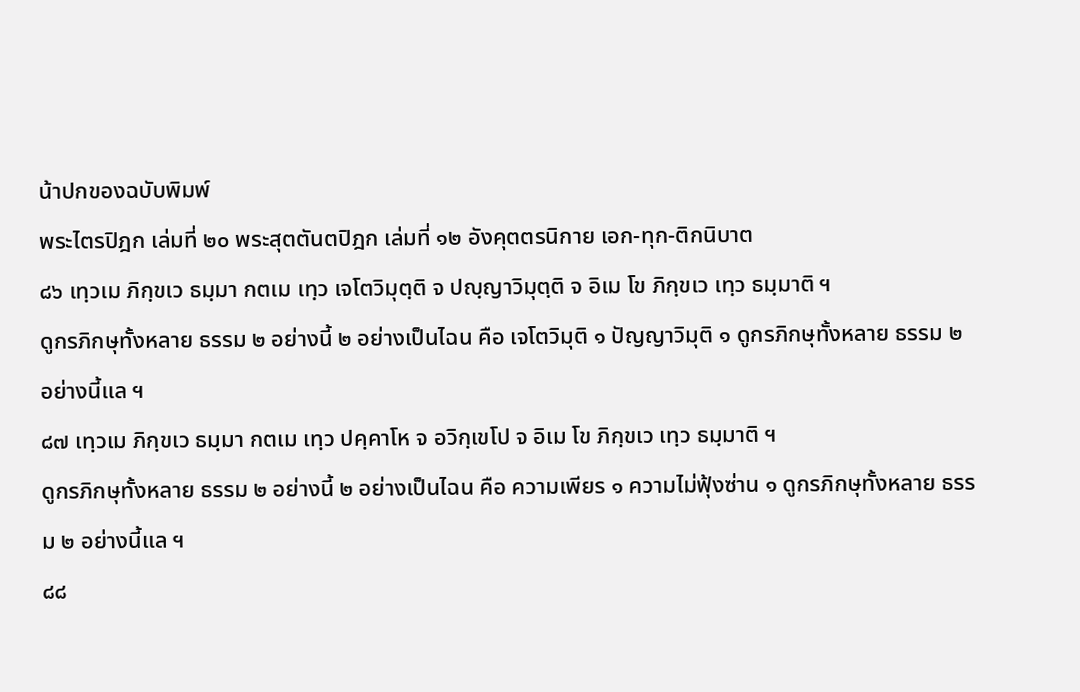น้าปกของฉบับพิมพ์
พระไตรปิฎก เล่มที่ ๒๐ พระสุตตันตปิฎก เล่มที่ ๑๒ อังคุตตรนิกาย เอก-ทุก-ติกนิบาต
๘๖ เทฺวเม ภิกฺขเว ธมฺมา กตเม เทฺว เจโตวิมุตฺติ จ ปญฺญาวิมุตฺติ จ อิเม โข ภิกฺขเว เทฺว ธมฺมาติ ฯ
ดูกรภิกษุทั้งหลาย ธรรม ๒ อย่างนี้ ๒ อย่างเป็นไฉน คือ เจโตวิมุติ ๑ ปัญญาวิมุติ ๑ ดูกรภิกษุทั้งหลาย ธรรม ๒ อย่างนี้แล ฯ
๘๗ เทฺวเม ภิกฺขเว ธมฺมา กตเม เทฺว ปคฺคาโห จ อวิกฺเขโป จ อิเม โข ภิกฺขเว เทฺว ธมฺมาติ ฯ
ดูกรภิกษุทั้งหลาย ธรรม ๒ อย่างนี้ ๒ อย่างเป็นไฉน คือ ความเพียร ๑ ความไม่ฟุ้งซ่าน ๑ ดูกรภิกษุทั้งหลาย ธรรม ๒ อย่างนี้แล ฯ
๘๘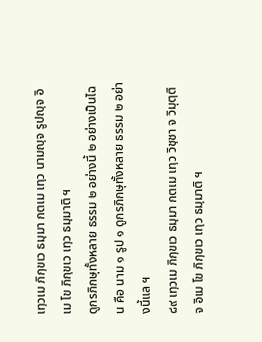เทฺวเม ภิกฺขเว ธมฺมา กตเม เทฺว นามญฺจ รูปญฺจ อิเม โข ภิกฺขเว เทฺว ธมฺมาติ ฯ
ดูกรภิกษุทั้งหลาย ธรรม ๒ อย่างนี้ ๒ อย่างเป็นไฉน คือ นาม ๑ รูป ๑ ดูกรภิกษุทั้งหลาย ธรรม ๒ อย่างนี้แล ฯ
๘๙ เทฺวเม ภิกฺขเว ธมฺมา กตเม เทฺว วิชฺชา จ วิมุตฺติ จ อิเม โข ภิกฺขเว เทฺว ธมฺมาติ ฯ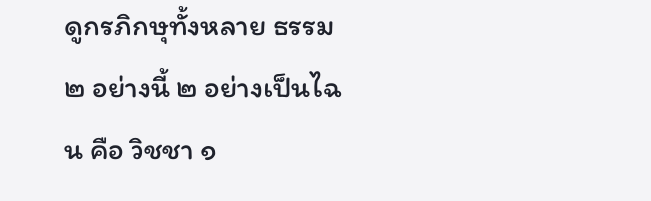ดูกรภิกษุทั้งหลาย ธรรม ๒ อย่างนี้ ๒ อย่างเป็นไฉน คือ วิชชา ๑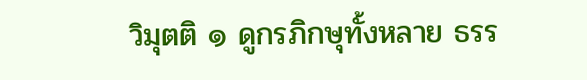วิมุตติ ๑ ดูกรภิกษุทั้งหลาย ธรร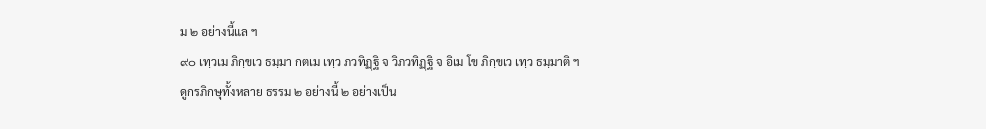ม ๒ อย่างนี้แล ฯ
๙๐ เทฺวเม ภิกฺขเว ธมฺมา กตเม เทฺว ภวทิฏฺฐิ จ วิภวทิฏฺฐิ จ อิเม โข ภิกฺขเว เทฺว ธมฺมาติ ฯ
ดูกรภิกษุทั้งหลาย ธรรม ๒ อย่างนี้ ๒ อย่างเป็น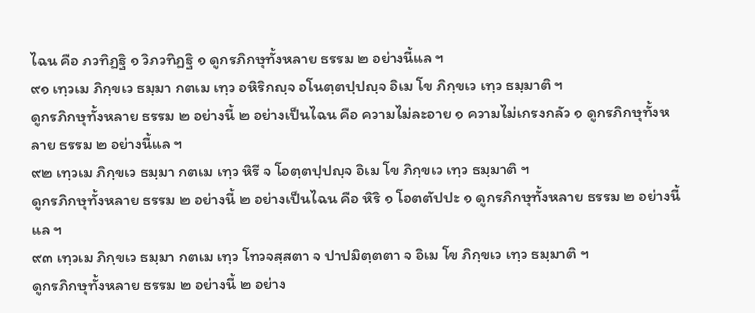ไฉน คือ ภวทิฏฐิ ๑ วิภวทิฏฐิ ๑ ดูกรภิกษุทั้งหลาย ธรรม ๒ อย่างนี้แล ฯ
๙๑ เทฺวเม ภิกฺขเว ธมฺมา กตเม เทฺว อหิริกญฺจ อโนตฺตปฺปญฺจ อิเม โข ภิกฺขเว เทฺว ธมฺมาติ ฯ
ดูกรภิกษุทั้งหลาย ธรรม ๒ อย่างนี้ ๒ อย่างเป็นไฉน คือ ความไม่ละอาย ๑ ความไม่เกรงกลัว ๑ ดูกรภิกษุทั้งหลาย ธรรม ๒ อย่างนี้แล ฯ
๙๒ เทฺวเม ภิกฺขเว ธมฺมา กตเม เทฺว หิรี จ โอตฺตปฺปญฺจ อิเม โข ภิกฺขเว เทฺว ธมฺมาติ ฯ
ดูกรภิกษุทั้งหลาย ธรรม ๒ อย่างนี้ ๒ อย่างเป็นไฉน คือ หิริ ๑ โอตตัปปะ ๑ ดูกรภิกษุทั้งหลาย ธรรม ๒ อย่างนี้แล ฯ
๙๓ เทฺวเม ภิกฺขเว ธมฺมา กตเม เทฺว โทวจสฺสตา จ ปาปมิตฺตตา จ อิเม โข ภิกฺขเว เทฺว ธมฺมาติ ฯ
ดูกรภิกษุทั้งหลาย ธรรม ๒ อย่างนี้ ๒ อย่าง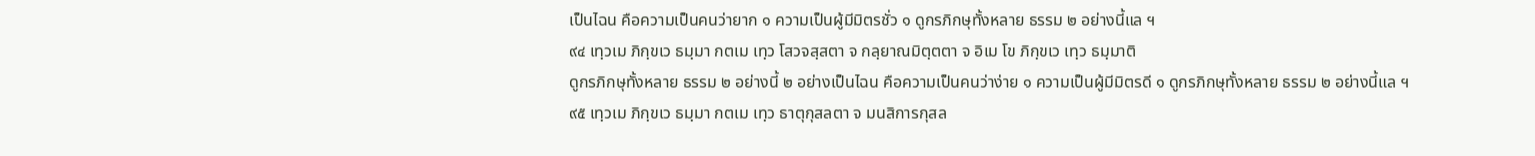เป็นไฉน คือความเป็นคนว่ายาก ๑ ความเป็นผู้มีมิตรชั่ว ๑ ดูกรภิกษุทั้งหลาย ธรรม ๒ อย่างนี้แล ฯ
๙๔ เทฺวเม ภิกฺขเว ธมฺมา กตเม เทฺว โสวจสฺสตา จ กลฺยาณมิตฺตตา จ อิเม โข ภิกฺขเว เทฺว ธมฺมาติ
ดูกรภิกษุทั้งหลาย ธรรม ๒ อย่างนี้ ๒ อย่างเป็นไฉน คือความเป็นคนว่าง่าย ๑ ความเป็นผู้มีมิตรดี ๑ ดูกรภิกษุทั้งหลาย ธรรม ๒ อย่างนี้แล ฯ
๙๕ เทฺวเม ภิกฺขเว ธมฺมา กตเม เทฺว ธาตุกุสลตา จ มนสิการกุสล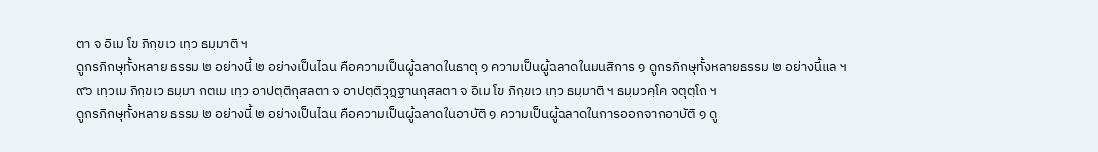ตา จ อิเม โข ภิกฺขเว เทฺว ธมฺมาติ ฯ
ดูกรภิกษุทั้งหลาย ธรรม ๒ อย่างนี้ ๒ อย่างเป็นไฉน คือความเป็นผู้ฉลาดในธาตุ ๑ ความเป็นผู้ฉลาดในมนสิการ ๑ ดูกรภิกษุทั้งหลายธรรม ๒ อย่างนี้แล ฯ
๙๖ เทฺวเม ภิกฺขเว ธมฺมา กตเม เทฺว อาปตฺติกุสลตา จ อาปตฺติวุฏฺฐานกุสลตา จ อิเม โข ภิกฺขเว เทฺว ธมฺมาติ ฯ ธมฺมวคฺโค จตุตฺโถ ฯ
ดูกรภิกษุทั้งหลาย ธรรม ๒ อย่างนี้ ๒ อย่างเป็นไฉน คือความเป็นผู้ฉลาดในอาบัติ ๑ ความเป็นผู้ฉลาดในการออกจากอาบัติ ๑ ดู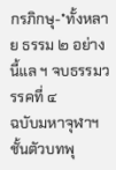กรภิกษุ-*ทั้งหลาย ธรรม ๒ อย่างนี้แล ฯ จบธรรมวรรคที่ ๔
ฉบับมหาจุฬาฯ
ชั้นตัวบทพุ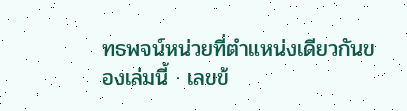ทธพจน์หน่วยที่ตำแหน่งเดียวกันของเล่มนี้ · เลขข้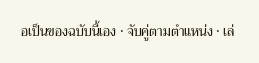อเป็นของฉบับนี้เอง · จับคู่ตามตำแหน่ง · เล่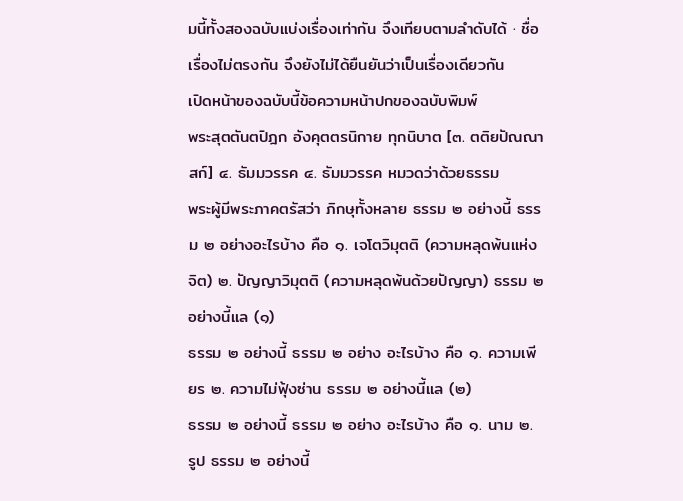มนี้ทั้งสองฉบับแบ่งเรื่องเท่ากัน จึงเทียบตามลำดับได้ · ชื่อเรื่องไม่ตรงกัน จึงยังไม่ได้ยืนยันว่าเป็นเรื่องเดียวกัน
เปิดหน้าของฉบับนี้ข้อความหน้าปกของฉบับพิมพ์
พระสุตตันตปิฎก อังคุตตรนิกาย ทุกนิบาต [๓. ตติยปัณณาสก์] ๔. ธัมมวรรค ๔. ธัมมวรรค หมวดว่าด้วยธรรม
พระผู้มีพระภาคตรัสว่า ภิกษุทั้งหลาย ธรรม ๒ อย่างนี้ ธรรม ๒ อย่างอะไรบ้าง คือ ๑. เจโตวิมุตติ (ความหลุดพ้นแห่งจิต) ๒. ปัญญาวิมุตติ (ความหลุดพ้นด้วยปัญญา) ธรรม ๒ อย่างนี้แล (๑)
ธรรม ๒ อย่างนี้ ธรรม ๒ อย่าง อะไรบ้าง คือ ๑. ความเพียร ๒. ความไม่ฟุ้งซ่าน ธรรม ๒ อย่างนี้แล (๒)
ธรรม ๒ อย่างนี้ ธรรม ๒ อย่าง อะไรบ้าง คือ ๑. นาม ๒. รูป ธรรม ๒ อย่างนี้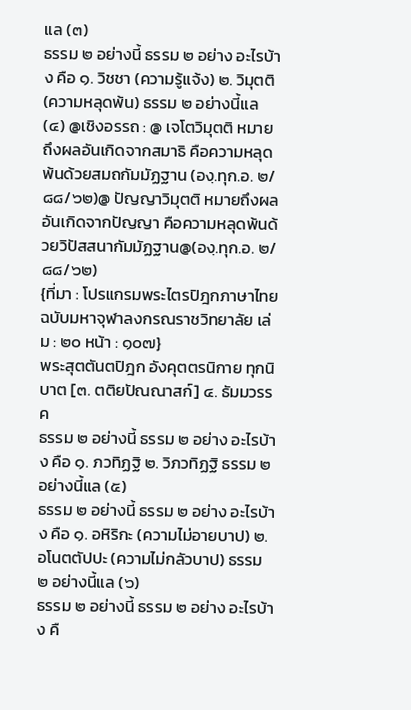แล (๓)
ธรรม ๒ อย่างนี้ ธรรม ๒ อย่าง อะไรบ้าง คือ ๑. วิชชา (ความรู้แจ้ง) ๒. วิมุตติ (ความหลุดพ้น) ธรรม ๒ อย่างนี้แล (๔) @เชิงอรรถ : @ เจโตวิมุตติ หมายถึงผลอันเกิดจากสมาธิ คือความหลุดพ้นด้วยสมถกัมมัฏฐาน (องฺ.ทุก.อ. ๒/๘๘/๖๒)@ ปัญญาวิมุตติ หมายถึงผลอันเกิดจากปัญญา คือความหลุดพ้นด้วยวิปัสสนากัมมัฏฐาน@(องฺ.ทุก.อ. ๒/๘๘/๖๒)
{ที่มา : โปรแกรมพระไตรปิฎกภาษาไทย ฉบับมหาจุฬาลงกรณราชวิทยาลัย เล่ม : ๒๐ หน้า : ๑๐๗}
พระสุตตันตปิฎก อังคุตตรนิกาย ทุกนิบาต [๓. ตติยปัณณาสก์] ๔. ธัมมวรรค
ธรรม ๒ อย่างนี้ ธรรม ๒ อย่าง อะไรบ้าง คือ ๑. ภวทิฏฐิ ๒. วิภวทิฏฐิ ธรรม ๒ อย่างนี้แล (๕)
ธรรม ๒ อย่างนี้ ธรรม ๒ อย่าง อะไรบ้าง คือ ๑. อหิริกะ (ความไม่อายบาป) ๒. อโนตตัปปะ (ความไม่กลัวบาป) ธรรม ๒ อย่างนี้แล (๖)
ธรรม ๒ อย่างนี้ ธรรม ๒ อย่าง อะไรบ้าง คื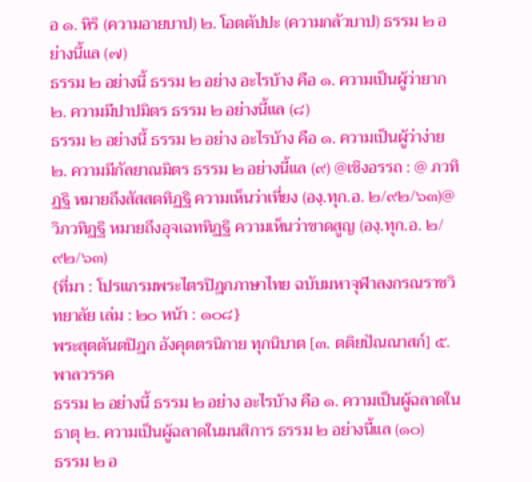อ ๑. หิริ (ความอายบาป) ๒. โอตตัปปะ (ความกลัวบาป) ธรรม ๒ อย่างนี้แล (๗)
ธรรม ๒ อย่างนี้ ธรรม ๒ อย่าง อะไรบ้าง คือ ๑. ความเป็นผู้ว่ายาก ๒. ความมีปาปมิตร ธรรม ๒ อย่างนี้แล (๘)
ธรรม ๒ อย่างนี้ ธรรม ๒ อย่าง อะไรบ้าง คือ ๑. ความเป็นผู้ว่าง่าย ๒. ความมีกัลยาณมิตร ธรรม ๒ อย่างนี้แล (๙) @เชิงอรรถ : @ ภวทิฏฐิ หมายถึงสัสสตทิฏฐิ ความเห็นว่าเที่ยง (องฺ.ทุก.อ. ๒/๙๒/๖๓)@ วิภวทิฏฐิ หมายถึงอุจเฉททิฏฐิ ความเห็นว่าขาดสูญ (องฺ.ทุก.อ. ๒/๙๒/๖๓)
{ที่มา : โปรแกรมพระไตรปิฎกภาษาไทย ฉบับมหาจุฬาลงกรณราชวิทยาลัย เล่ม : ๒๐ หน้า : ๑๐๘}
พระสุตตันตปิฎก อังคุตตรนิกาย ทุกนิบาต [๓. ตติยปัณณาสก์] ๕. พาลวรรค
ธรรม ๒ อย่างนี้ ธรรม ๒ อย่าง อะไรบ้าง คือ ๑. ความเป็นผู้ฉลาดในธาตุ ๒. ความเป็นผู้ฉลาดในมนสิการ ธรรม ๒ อย่างนี้แล (๑๐)
ธรรม ๒ อ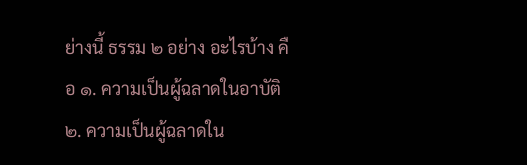ย่างนี้ ธรรม ๒ อย่าง อะไรบ้าง คือ ๑. ความเป็นผู้ฉลาดในอาบัติ ๒. ความเป็นผู้ฉลาดใน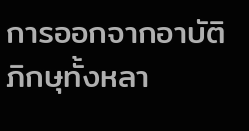การออกจากอาบัติ ภิกษุทั้งหลา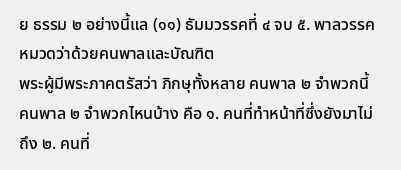ย ธรรม ๒ อย่างนี้แล (๑๑) ธัมมวรรคที่ ๔ จบ ๕. พาลวรรค หมวดว่าด้วยคนพาลและบัณฑิต
พระผู้มีพระภาคตรัสว่า ภิกษุทั้งหลาย คนพาล ๒ จำพวกนี้ คนพาล ๒ จำพวกไหนบ้าง คือ ๑. คนที่ทำหน้าที่ซึ่งยังมาไม่ถึง ๒. คนที่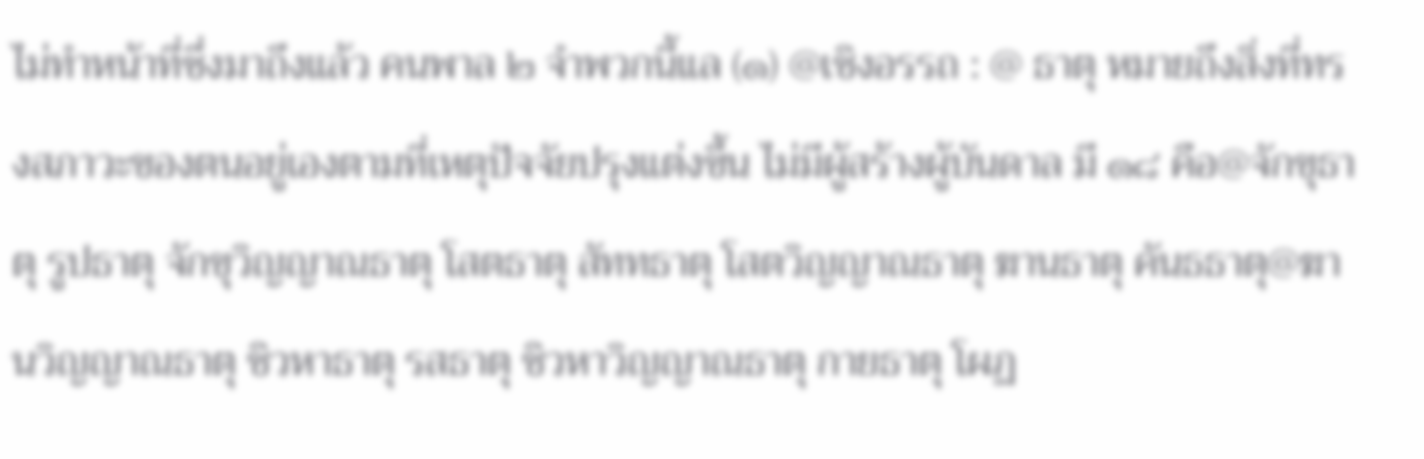ไม่ทำหน้าที่ซึ่งมาถึงแล้ว คนพาล ๒ จำพวกนี้แล (๑) @เชิงอรรถ : @ ธาตุ หมายถึงสิ่งที่ทรงสภาวะของตนอยู่เองตามที่เหตุปัจจัยปรุงแต่งขึ้น ไม่มีผู้สร้างผู้บันดาล มี ๑๘ คือ@จักขุธาตุ รูปธาตุ จักขุวิญญาณธาตุ โสตธาตุ สัททธาตุ โสตวิญญาณธาตุ ฆานธาตุ คันธธาตุ@ฆานวิญญาณธาตุ ชิวหาธาตุ รสธาตุ ชิวหาวิญญาณธาตุ กายธาตุ โผฏ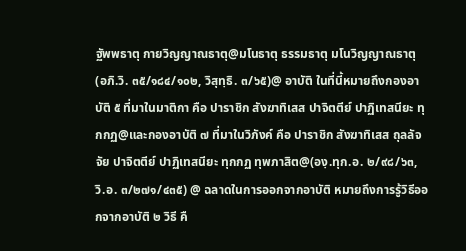ฐัพพธาตุ กายวิญญาณธาตุ@มโนธาตุ ธรรมธาตุ มโนวิญญาณธาตุ (อภิ.วิ. ๓๕/๑๘๔/๑๐๒, วิสุทฺธิ. ๓/๖๕)@ อาบัติ ในที่นี้หมายถึงกองอาบัติ ๕ ที่มาในมาติกา คือ ปาราชิก สังฆาทิเสส ปาจิตตีย์ ปาฏิเทสนียะ ทุกกฏ@และกองอาบัติ ๗ ที่มาในวิภังค์ คือ ปาราชิก สังฆาทิเสส ถุลลัจจัย ปาจิตตีย์ ปาฏิเทสนียะ ทุกกฏ ทุพภาสิต@(องฺ.ทุก.อ. ๒/๙๘/๖๓, วิ.อ. ๓/๒๗๑/๔๓๕) @ ฉลาดในการออกจากอาบัติ หมายถึงการรู้วิธีออกจากอาบัติ ๒ วิธี คื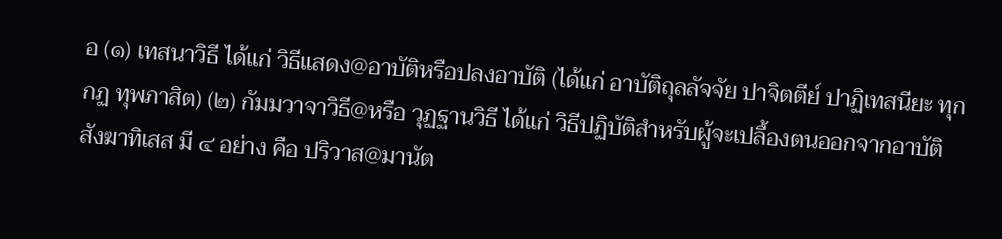อ (๑) เทสนาวิธี ได้แก่ วิธีแสดง@อาบัติหรือปลงอาบัติ (ได้แก่ อาบัติถุลลัจจัย ปาจิตตีย์ ปาฏิเทสนียะ ทุกกฏ ทุพภาสิต) (๒) กัมมวาจาวิธี@หรือ วุฏฐานวิธี ได้แก่ วิธีปฏิบัติสำหรับผู้จะเปลื้องตนออกจากอาบัติสังฆาทิเสส มี ๔ อย่าง คือ ปริวาส@มานัต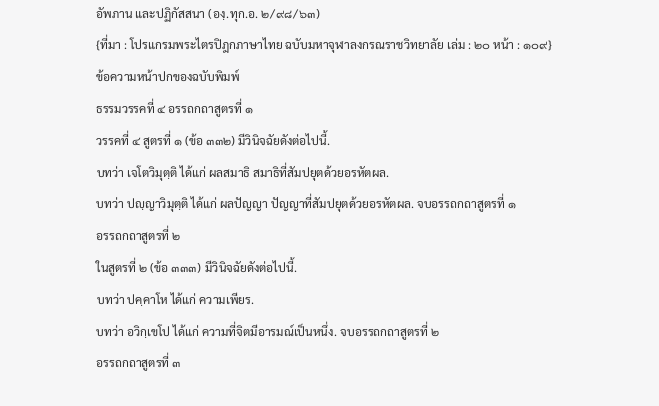อัพภาน และปฏิกัสสนา (องฺ.ทุก.อ. ๒/๙๘/๖๓)
{ที่มา : โปรแกรมพระไตรปิฎกภาษาไทย ฉบับมหาจุฬาลงกรณราชวิทยาลัย เล่ม : ๒๐ หน้า : ๑๐๙}
ข้อความหน้าปกของฉบับพิมพ์
ธรรมวรรคที่ ๔ อรรถกถาสูตรที่ ๑
วรรคที่ ๔ สูตรที่ ๑ (ข้อ ๓๓๒) มีวินิจฉัยดังต่อไปนี้.
บทว่า เจโตวิมุตฺติ ได้แก่ ผลสมาธิ สมาธิที่สัมปยุตด้วยอรหัตผล.
บทว่า ปญฺญาวิมุตฺติ ได้แก่ ผลปัญญา ปัญญาที่สัมปยุตด้วยอรหัตผล. จบอรรถกถาสูตรที่ ๑
อรรถกถาสูตรที่ ๒
ในสูตรที่ ๒ (ข้อ ๓๓๓) มีวินิจฉัยดังต่อไปนี้.
บทว่า ปคฺคาโห ได้แก่ ความเพียร.
บทว่า อวิกฺเขโป ได้แก่ ความที่จิตมีอารมณ์เป็นหนึ่ง. จบอรรถกถาสูตรที่ ๒
อรรถกถาสูตรที่ ๓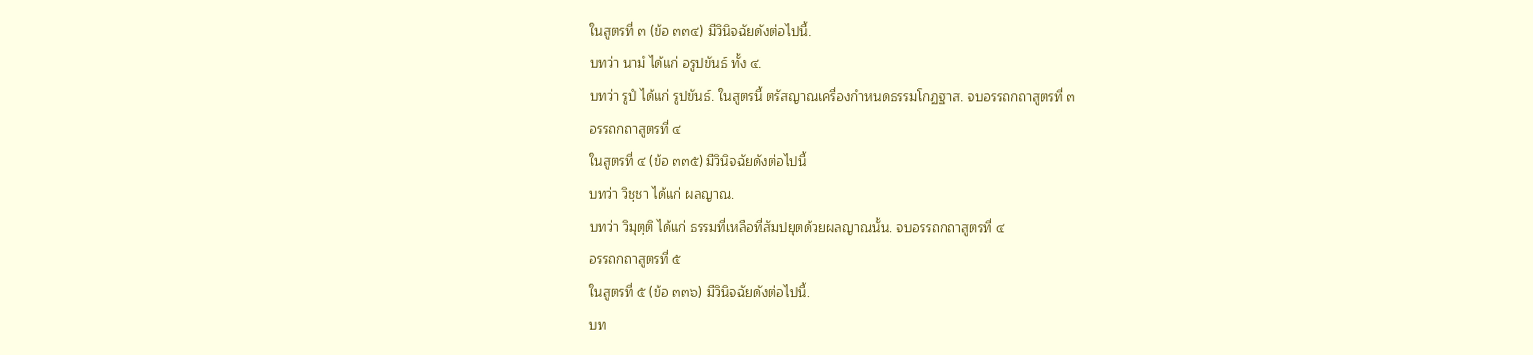ในสูตรที่ ๓ (ข้อ ๓๓๔) มีวินิจฉัยดังต่อไปนี้.
บทว่า นามํ ได้แก่ อรูปขันธ์ ทั้ง ๔.
บทว่า รูปํ ได้แก่ รูปขันธ์. ในสูตรนี้ ตรัสญาณเครื่องกำหนดธรรมโกฏฐาส. จบอรรถกถาสูตรที่ ๓
อรรถกถาสูตรที่ ๔
ในสูตรที่ ๔ (ข้อ ๓๓๕) มีวินิจฉัยดังต่อไปนี้
บทว่า วิชฺชา ได้แก่ ผลญาณ.
บทว่า วิมุตฺติ ได้แก่ ธรรมที่เหลือที่สัมปยุตด้วยผลญาณนั้น. จบอรรถกถาสูตรที่ ๔
อรรถกถาสูตรที่ ๕
ในสูตรที่ ๕ (ข้อ ๓๓๖) มีวินิจฉัยดังต่อไปนี้.
บท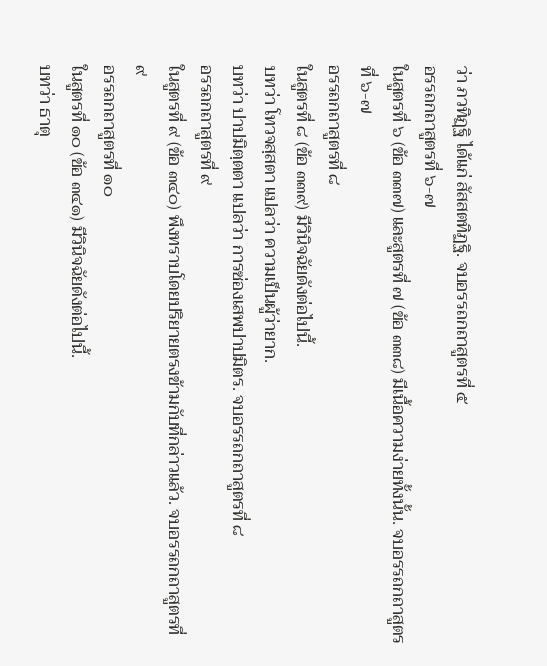ว่า ภวทิฏฺฐิ ได้แก่ สัสสตทิฏฐิ. จบอรรถกถาสูตรที่ ๕
อรรถกถาสูตรที่ ๖-๗
ในสูตรที่ ๖ (ข้อ ๓๓๗) และสูตรที่ ๗ (ข้อ ๓๓๘) มีเนื้อความง่ายทั้งนั้น. จบอรรถกถาสูตรที่ ๖-๗
อรรถกถาสูตรที่ ๘
ในสูตรที่ ๘ (ข้อ ๓๓๙) มีวินิจฉัยดังต่อไปนี้.
บทว่า โทวจสฺสตา แปลว่า ความเป็นผู้ว่ายาก.
บทว่า ปาปมิตฺตตา แปลว่า การซ่องเสพปาปมิตร. จบอรรถกถาสูตรที่ ๘
อรรถกถาสูตรที่ ๙
ในสูตรที่ ๙ (ข้อ ๓๔๐) พึงทราบโดยปริยายตรงข้ามกับที่กล่าวแล้ว. จบอรรถกถาสูตรที่ ๙
อรรถกถาสูตรที่ ๑๐
ในสูตรที่ ๑๐ (ข้อ ๓๔๑) มีวินิจฉัยดังต่อไปนี้.
บทว่า ธาตุ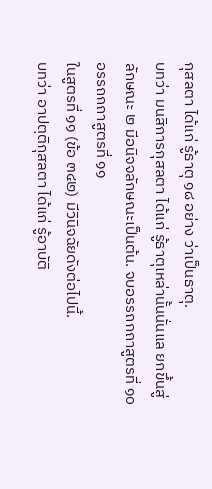กุสลตา ได้แก่ รู้ธาตุ ๑๘ อย่าง ว่าเป็นธาตุ.
บทว่า มนสิการกุสลตา ได้แก่ รู้ธาตุเหล่านั้นนั่นแล ยกขึ้นสู่ลักษณะ ๒ มีอนิจจลักษณะเป็นต้น. จบอรรถกถาสูตรที่ ๑๐
อรรถกถาสูตรที่ ๑๑
ในสูตรที่ ๑๑ (ข้อ ๓๔๒) มีวินิจฉัยดังต่อไปนี้.
บทว่า อาปตฺติกุสลตา ได้แก่ รู้อาบัติ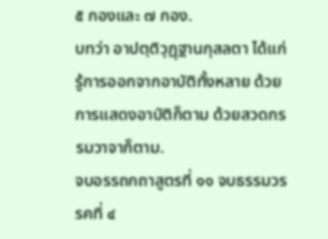๕ กองและ ๗ กอง.
บทว่า อาปตฺติวุฏฺฐานกุสลตา ได้แก่ รู้การออกจากอาบัติทั้งหลาย ด้วยการแสดงอาบัติก็ตาม ด้วยสวดกรรมวาจาก็ตาม.
จบอรรถกถาสูตรที่ ๑๑ จบธรรมวรรคที่ ๔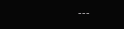---